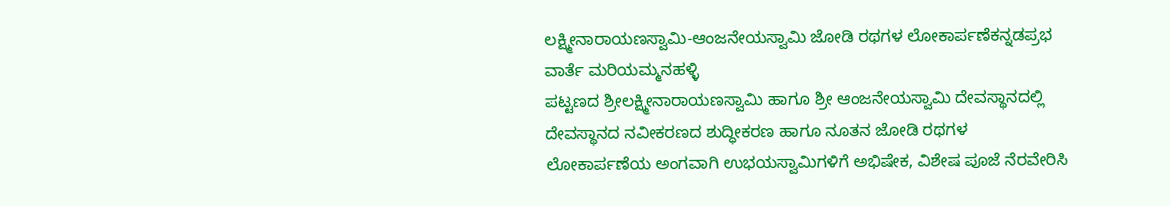ಲಕ್ಷ್ಮೀನಾರಾಯಣಸ್ವಾಮಿ-ಆಂಜನೇಯಸ್ವಾಮಿ ಜೋಡಿ ರಥಗಳ ಲೋಕಾರ್ಪಣೆಕನ್ನಡಪ್ರಭ ವಾರ್ತೆ ಮರಿಯಮ್ಮನಹಳ್ಳಿ
ಪಟ್ಟಣದ ಶ್ರೀಲಕ್ಷ್ಮೀನಾರಾಯಣಸ್ವಾಮಿ ಹಾಗೂ ಶ್ರೀ ಆಂಜನೇಯಸ್ವಾಮಿ ದೇವಸ್ಥಾನದಲ್ಲಿ ದೇವಸ್ಥಾನದ ನವೀಕರಣದ ಶುದ್ಧೀಕರಣ ಹಾಗೂ ನೂತನ ಜೋಡಿ ರಥಗಳ ಲೋಕಾರ್ಪಣೆಯ ಅಂಗವಾಗಿ ಉಭಯಸ್ವಾಮಿಗಳಿಗೆ ಅಭಿಷೇಕ, ವಿಶೇಷ ಪೂಜೆ ನೆರವೇರಿಸಿ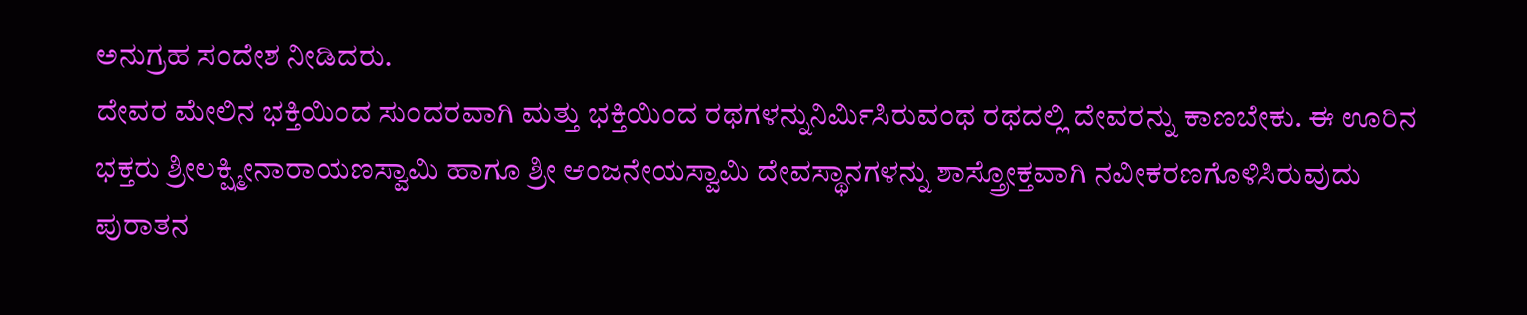ಅನುಗ್ರಹ ಸಂದೇಶ ನೀಡಿದರು.
ದೇವರ ಮೇಲಿನ ಭಕ್ತಿಯಿಂದ ಸುಂದರವಾಗಿ ಮತ್ತು ಭಕ್ತಿಯಿಂದ ರಥಗಳನ್ನುನಿರ್ಮಿಸಿರುವಂಥ ರಥದಲ್ಲಿ ದೇವರನ್ನು ಕಾಣಬೇಕು. ಈ ಊರಿನ ಭಕ್ತರು ಶ್ರೀಲಕ್ಷ್ಮೀನಾರಾಯಣಸ್ವಾಮಿ ಹಾಗೂ ಶ್ರೀ ಆಂಜನೇಯಸ್ವಾಮಿ ದೇವಸ್ಥಾನಗಳನ್ನು ಶಾಸ್ತ್ರೋಕ್ತವಾಗಿ ನವೀಕರಣಗೊಳಿಸಿರುವುದು ಪುರಾತನ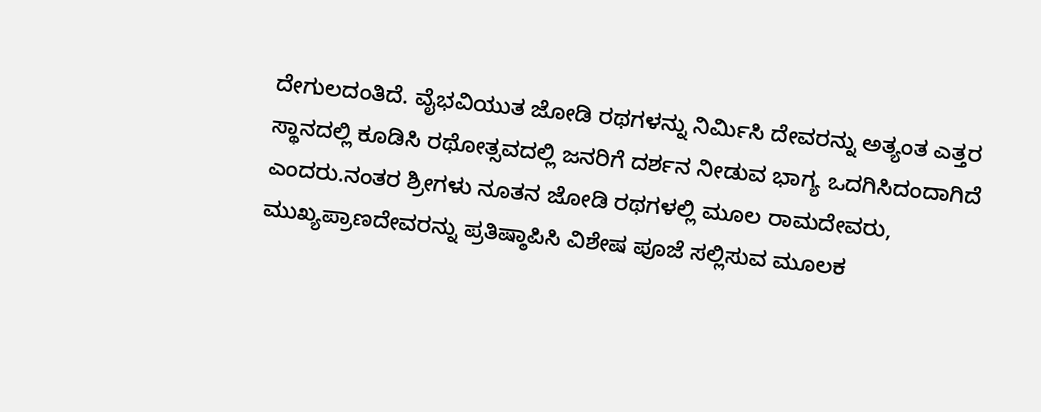ದೇಗುಲದಂತಿದೆ. ವೈಭವಿಯುತ ಜೋಡಿ ರಥಗಳನ್ನು ನಿರ್ಮಿಸಿ ದೇವರನ್ನು ಅತ್ಯಂತ ಎತ್ತರ ಸ್ಥಾನದಲ್ಲಿ ಕೂಡಿಸಿ ರಥೋತ್ಸವದಲ್ಲಿ ಜನರಿಗೆ ದರ್ಶನ ನೀಡುವ ಭಾಗ್ಯ ಒದಗಿಸಿದಂದಾಗಿದೆ ಎಂದರು.ನಂತರ ಶ್ರೀಗಳು ನೂತನ ಜೋಡಿ ರಥಗಳಲ್ಲಿ ಮೂಲ ರಾಮದೇವರು, ಮುಖ್ಯಪ್ರಾಣದೇವರನ್ನು ಪ್ರತಿಷ್ಠಾಪಿಸಿ ವಿಶೇಷ ಪೂಜೆ ಸಲ್ಲಿಸುವ ಮೂಲಕ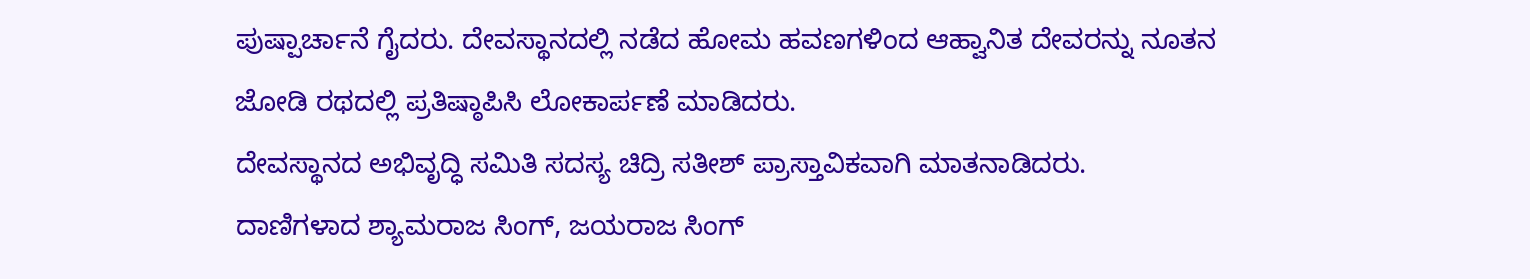ಪುಷ್ಪಾರ್ಚಾನೆ ಗೈದರು. ದೇವಸ್ಥಾನದಲ್ಲಿ ನಡೆದ ಹೋಮ ಹವಣಗಳಿಂದ ಆಹ್ವಾನಿತ ದೇವರನ್ನು ನೂತನ ಜೋಡಿ ರಥದಲ್ಲಿ ಪ್ರತಿಷ್ಠಾಪಿಸಿ ಲೋಕಾರ್ಪಣೆ ಮಾಡಿದರು.
ದೇವಸ್ಥಾನದ ಅಭಿವೃದ್ಧಿ ಸಮಿತಿ ಸದಸ್ಯ ಚಿದ್ರಿ ಸತೀಶ್ ಪ್ರಾಸ್ತಾವಿಕವಾಗಿ ಮಾತನಾಡಿದರು.
ದಾಣಿಗಳಾದ ಶ್ಯಾಮರಾಜ ಸಿಂಗ್, ಜಯರಾಜ ಸಿಂಗ್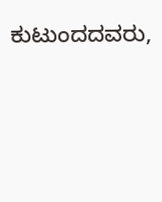ಕುಟುಂದದವರು,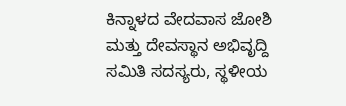ಕಿನ್ನಾಳದ ವೇದವಾಸ ಜೋಶಿ ಮತ್ತು ದೇವಸ್ಥಾನ ಅಭಿವೃದ್ದಿ ಸಮಿತಿ ಸದಸ್ಯರು, ಸ್ಥಳೀಯ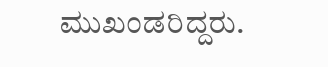ಮುಖಂಡರಿದ್ದರು.